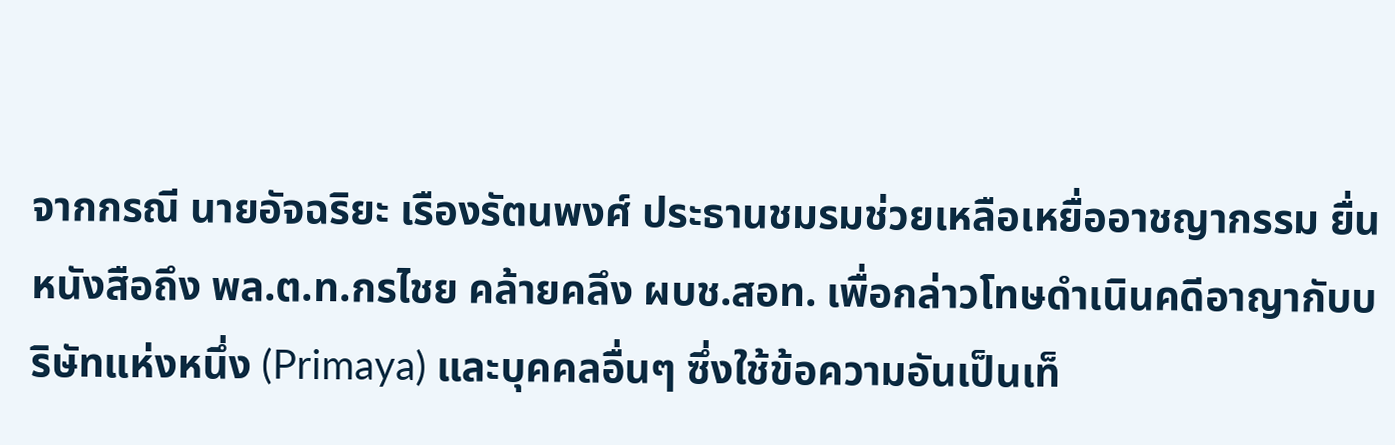จากกรณี นายอัจฉริยะ เรืองรัตนพงศ์ ประธานชมรมช่วยเหลือเหยื่ออาชญากรรม ยื่นหนังสือถึง พล.ต.ท.กรไชย คล้ายคลึง ผบช.สอท. เพื่อกล่าวโทษดำเนินคดีอาญากับบริษัทแห่งหนึ่ง (Primaya) และบุคคลอื่นๆ ซึ่งใช้ข้อความอันเป็นเท็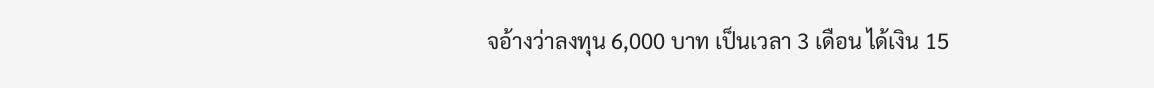จอ้างว่าลงทุน 6,000 บาท เป็นเวลา 3 เดือน ได้เงิน 15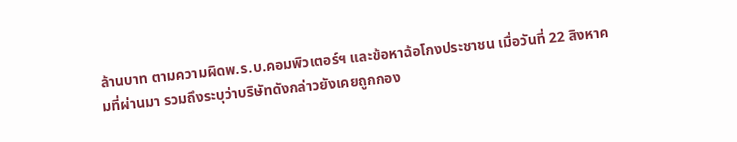ล้านบาท ตามความผิดพ.ร.บ.คอมพิวเตอร์ฯ และข้อหาฉ้อโกงประชาชน เมื่อวันที่ 22 สิงหาคมที่ผ่านมา รวมถึงระบุว่าบริษัทดังกล่าวยังเคยถูกกอง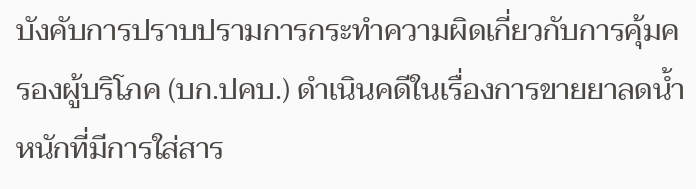บังคับการปราบปรามการกระทำความผิดเกี่ยวกับการคุ้มครองผู้บริโภค (บก.ปคบ.) ดำเนินคดีในเรื่องการขายยาลดน้ำหนักที่มีการใส่สาร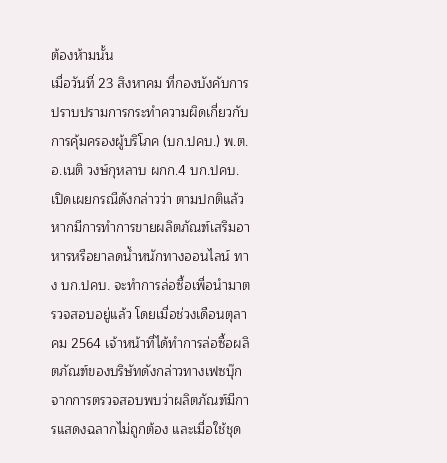ต้องห้ามนั้น
เมื่อวันที่ 23 สิงหาคม ที่กองบังคับการปราบปรามการกระทำความผิดเกี่ยวกับการคุ้มครองผู้บริโภค (บก.ปคบ.) พ.ต.อ.เนติ วงษ์กุหลาบ ผกก.4 บก.ปคบ. เปิดเผยกรณีดังกล่าวว่า ตามปกติแล้วหากมีการทำการขายผลิตภัณฑ์เสริมอาหารหรือยาลดน้ำหนักทางออนไลน์ ทาง บก.ปคบ. จะทำการล่อซื้อเพื่อนำมาตรวจสอบอยู่แล้ว โดยเมื่อช่วงเดือนตุลาคม 2564 เจ้าหน้าที่ได้ทำการล่อซื้อผลิตภัณฑ์ของบริษัทดังกล่าวทางเฟซบุ๊ก จากการตรวจสอบพบว่าผลิตภัณฑ์มีการแสดงฉลากไม่ถูกต้อง และเมื่อใช้ชุด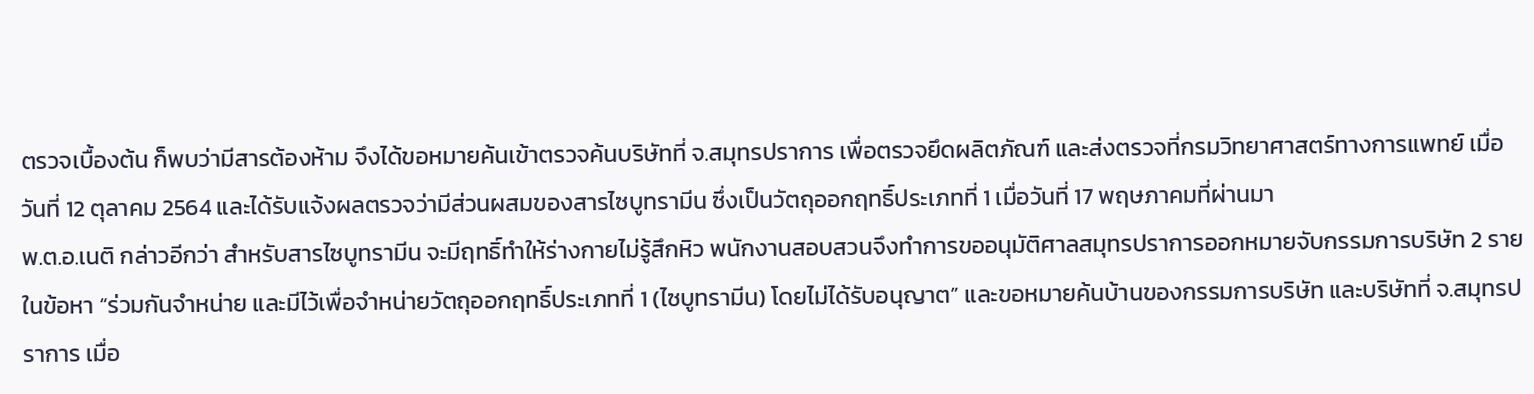ตรวจเบื้องต้น ก็พบว่ามีสารต้องห้าม จึงได้ขอหมายค้นเข้าตรวจค้นบริษัทที่ จ.สมุทรปราการ เพื่อตรวจยึดผลิตภัณฑ์ และส่งตรวจที่กรมวิทยาศาสตร์ทางการแพทย์ เมื่อวันที่ 12 ตุลาคม 2564 และได้รับแจ้งผลตรวจว่ามีส่วนผสมของสารไซบูทรามีน ซึ่งเป็นวัตถุออกฤทธิ์ประเภทที่ 1 เมื่อวันที่ 17 พฤษภาคมที่ผ่านมา
พ.ต.อ.เนติ กล่าวอีกว่า สำหรับสารไซบูทรามีน จะมีฤทธิ์ทำให้ร่างกายไม่รู้สึกหิว พนักงานสอบสวนจึงทำการขออนุมัติศาลสมุทรปราการออกหมายจับกรรมการบริษัท 2 ราย ในข้อหา “ร่วมกันจำหน่าย และมีไว้เพื่อจำหน่ายวัตถุออกฤทธิ์ประเภทที่ 1 (ไซบูทรามีน) โดยไม่ได้รับอนุญาต” และขอหมายค้นบ้านของกรรมการบริษัท และบริษัทที่ จ.สมุทรปราการ เมื่อ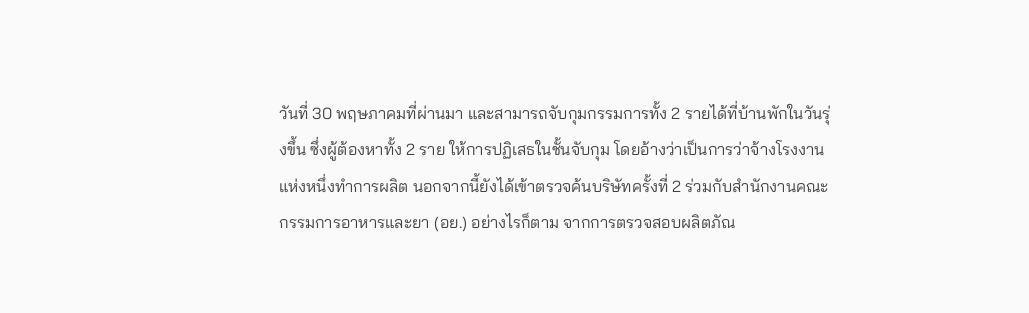วันที่ 30 พฤษภาคมที่ผ่านมา และสามารถจับกุมกรรมการทั้ง 2 รายได้ที่บ้านพักในวันรุ่งขึ้น ซึ่งผู้ต้องหาทั้ง 2 ราย ให้การปฏิเสธในชั้นจับกุม โดยอ้างว่าเป็นการว่าจ้างโรงงานแห่งหนึ่งทำการผลิต นอกจากนี้ยังได้เข้าตรวจค้นบริษัทครั้งที่ 2 ร่วมกับสำนักงานคณะกรรมการอาหารและยา (อย.) อย่างไรก็ตาม จากการตรวจสอบผลิตภัณ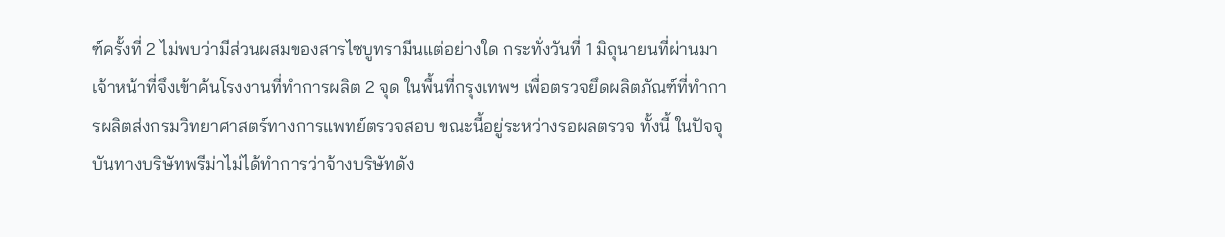ฑ์ครั้งที่ 2 ไม่พบว่ามีส่วนผสมของสารไซบูทรามีนแต่อย่างใด กระทั่งวันที่ 1 มิถุนายนที่ผ่านมา เจ้าหน้าที่จึงเข้าค้นโรงงานที่ทำการผลิต 2 จุด ในพื้นที่กรุงเทพฯ เพื่อตรวจยึดผลิตภัณฑ์ที่ทำการผลิตส่งกรมวิทยาศาสตร์ทางการแพทย์ตรวจสอบ ขณะนี้อยู่ระหว่างรอผลตรวจ ทั้งนี้ ในปัจจุบันทางบริษัทพรีม่าไม่ได้ทำการว่าจ้างบริษัทดัง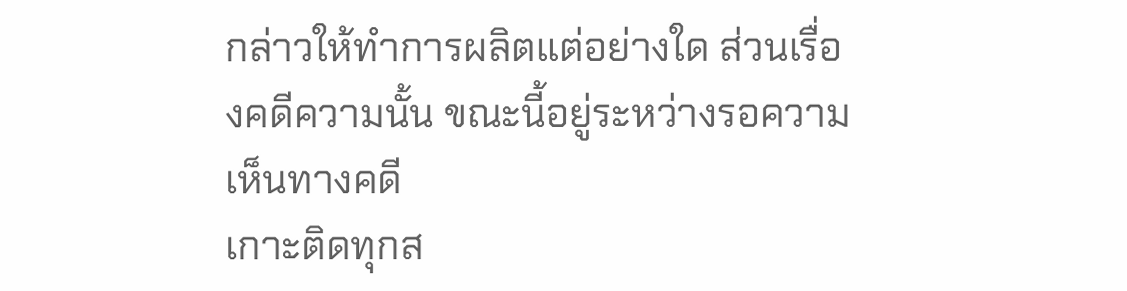กล่าวให้ทำการผลิตแต่อย่างใด ส่วนเรื่องคดีความนั้น ขณะนี้อยู่ระหว่างรอความเห็นทางคดี
เกาะติดทุกส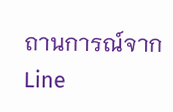ถานการณ์จาก
Line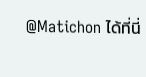@Matichon ได้ที่นี่